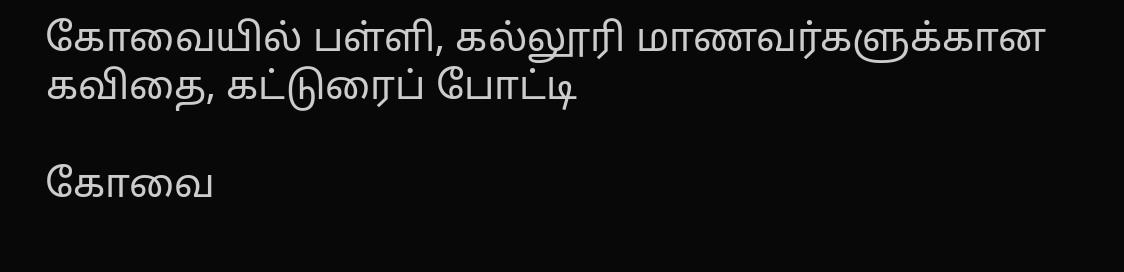கோவையில் பள்ளி, கல்லூரி மாணவர்களுக்கான கவிதை, கட்டுரைப் போட்டி

கோவை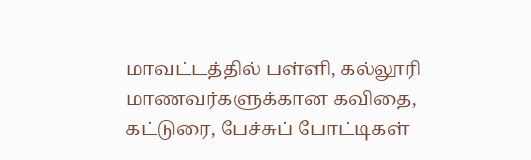மாவட்டத்தில் பள்ளி, கல்லூரி மாணவர்களுக்கான கவிதை, கட்டுரை, பேச்சுப் போட்டிகள்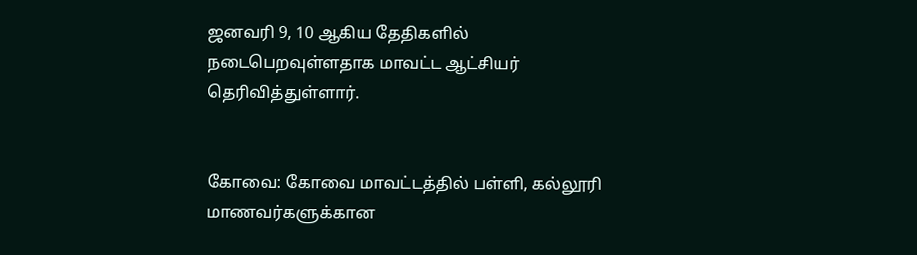ஜனவரி 9, 10 ஆகிய தேதிகளில் நடைபெறவுள்ளதாக மாவட்ட ஆட்சியர் தெரிவித்துள்ளார்.


கோவை: கோவை மாவட்டத்தில் பள்ளி, கல்லூரி மாணவர்களுக்கான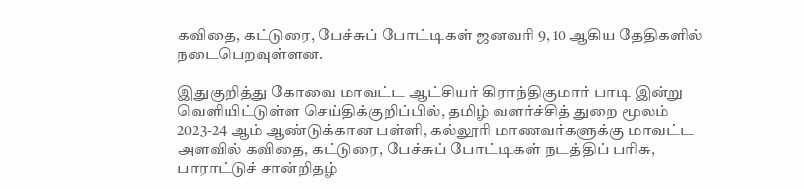கவிதை, கட்டுரை, பேச்சுப் போட்டிகள் ஜனவரி 9, 10 ஆகிய தேதிகளில் நடைபெறவுள்ளன.

இதுகுறித்து கோவை மாவட்ட ஆட்சியர் கிராந்திகுமார் பாடி இன்று வெளியிட்டுள்ள செய்திக்குறிப்பில், தமிழ் வளர்ச்சித் துறை மூலம் 2023-24 ஆம் ஆண்டுக்கான பள்ளி, கல்லூரி மாணவர்களுக்கு மாவட்ட அளவில் கவிதை, கட்டுரை, பேச்சுப் போட்டிகள் நடத்திப் பரிசு, பாராட்டுச் சான்றிதழ்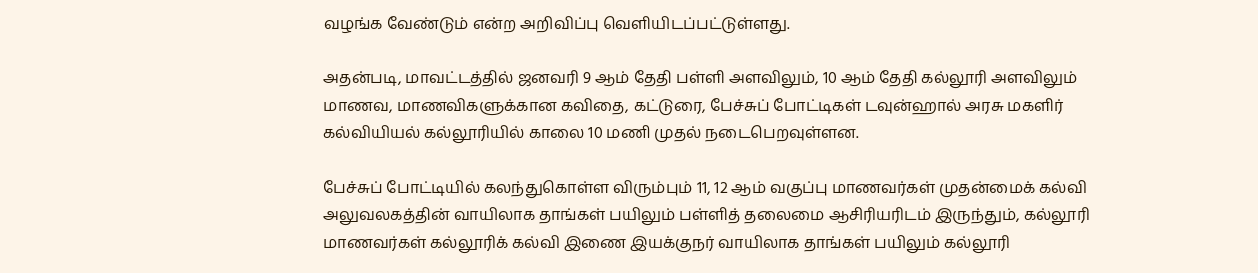வழங்க வேண்டும் என்ற அறிவிப்பு வெளியிடப்பட்டுள்ளது.

அதன்படி, மாவட்டத்தில் ஜனவரி 9 ஆம் தேதி பள்ளி அளவிலும், 10 ஆம் தேதி கல்லூரி அளவிலும் மாணவ, மாணவிகளுக்கான கவிதை, கட்டுரை, பேச்சுப் போட்டிகள் டவுன்ஹால் அரசு மகளிர் கல்வியியல் கல்லூரியில் காலை 10 மணி முதல் நடைபெறவுள்ளன.

பேச்சுப் போட்டியில் கலந்துகொள்ள விரும்பும் 11, 12 ஆம் வகுப்பு மாணவர்கள் முதன்மைக் கல்வி அலுவலகத்தின் வாயிலாக தாங்கள் பயிலும் பள்ளித் தலைமை ஆசிரியரிடம் இருந்தும், கல்லூரி மாணவர்கள் கல்லூரிக் கல்வி இணை இயக்குநர் வாயிலாக தாங்கள் பயிலும் கல்லூரி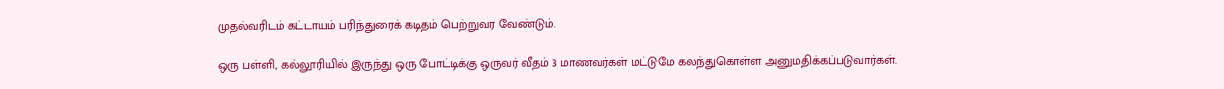முதல்வரிடம் கட்டாயம் பரிந்துரைக் கடிதம் பெற்றுவர வேண்டும்.

ஒரு பள்ளி, கல்லூரியில் இருந்து ஒரு போட்டிக்கு ஒருவர் வீதம் 3 மாணவர்கள் மட்டுமே கலந்துகொள்ள அனுமதிக்கப்படுவார்கள்.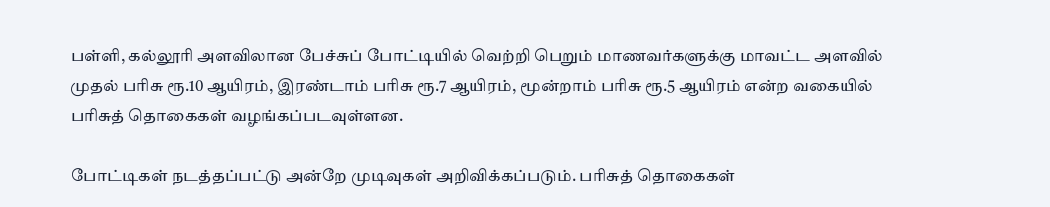பள்ளி, கல்லூரி அளவிலான பேச்சுப் போட்டியில் வெற்றி பெறும் மாணவர்களுக்கு மாவட்ட அளவில் முதல் பரிசு ரூ.10 ஆயிரம், இரண்டாம் பரிசு ரூ.7 ஆயிரம், மூன்றாம் பரிசு ரூ.5 ஆயிரம் என்ற வகையில் பரிசுத் தொகைகள் வழங்கப்படவுள்ளன.

போட்டிகள் நடத்தப்பட்டு அன்றே முடிவுகள் அறிவிக்கப்படும். பரிசுத் தொகைகள்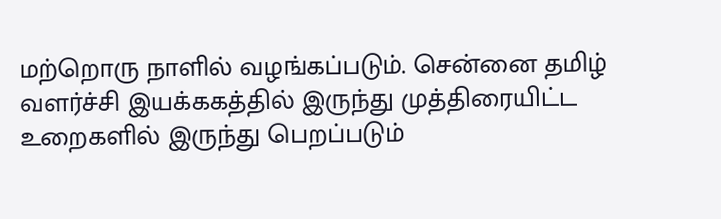மற்றொரு நாளில் வழங்கப்படும். சென்னை தமிழ் வளர்ச்சி இயக்ககத்தில் இருந்து முத்திரையிட்ட உறைகளில் இருந்து பெறப்படும்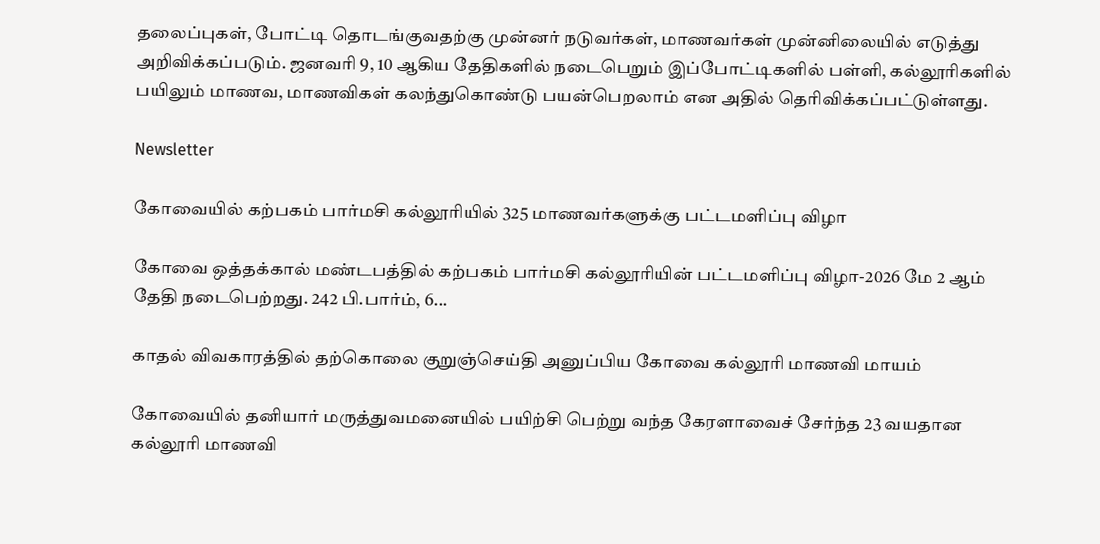தலைப்புகள், போட்டி தொடங்குவதற்கு முன்னர் நடுவர்கள், மாணவர்கள் முன்னிலையில் எடுத்து அறிவிக்கப்படும். ஜனவரி 9, 10 ஆகிய தேதிகளில் நடைபெறும் இப்போட்டிகளில் பள்ளி, கல்லூரிகளில் பயிலும் மாணவ, மாணவிகள் கலந்துகொண்டு பயன்பெறலாம் என அதில் தெரிவிக்கப்பட்டுள்ளது.

Newsletter

கோவையில் கற்பகம் பார்மசி கல்லூரியில் 325 மாணவர்களுக்கு பட்டமளிப்பு விழா

கோவை ஒத்தக்கால் மண்டபத்தில் கற்பகம் பார்மசி கல்லூரியின் பட்டமளிப்பு விழா-2026 மே 2 ஆம் தேதி நடைபெற்றது. 242 பி.பார்ம், 6...

காதல் விவகாரத்தில் தற்கொலை குறுஞ்செய்தி அனுப்பிய கோவை கல்லூரி மாணவி மாயம்

கோவையில் தனியார் மருத்துவமனையில் பயிற்சி பெற்று வந்த கேரளாவைச் சேர்ந்த 23 வயதான கல்லூரி மாணவி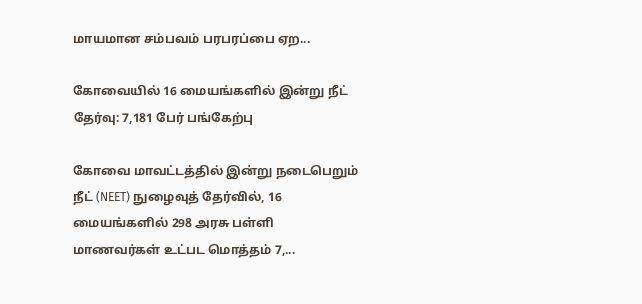மாயமான சம்பவம் பரபரப்பை ஏற...

கோவையில் 16 மையங்களில் இன்று நீட் தேர்வு: 7,181 பேர் பங்கேற்பு

கோவை மாவட்டத்தில் இன்று நடைபெறும் நீட் (NEET) நுழைவுத் தேர்வில், 16 மையங்களில் 298 அரசு பள்ளி மாணவர்கள் உட்பட மொத்தம் 7,...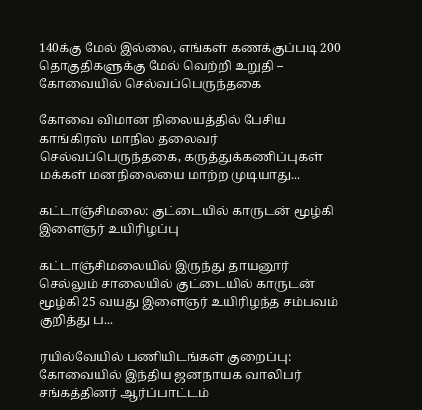140க்கு மேல் இல்லை, எங்கள் கணக்குப்படி 200 தொகுதிகளுக்கு மேல் வெற்றி உறுதி – கோவையில் செல்வப்பெருந்தகை

கோவை விமான நிலையத்தில் பேசிய காங்கிரஸ் மாநில தலைவர் செல்வப்பெருந்தகை, கருத்துக்கணிப்புகள் மக்கள் மனநிலையை மாற்ற முடியாது...

கட்டாஞ்சிமலை: குட்டையில் காருடன் மூழ்கி இளைஞர் உயிரிழப்பு

கட்டாஞ்சிமலையில் இருந்து தாயனூர் செல்லும் சாலையில் குட்டையில் காருடன் மூழ்கி 25 வயது இளைஞர் உயிரிழந்த சம்பவம் குறித்து ப...

ரயில்வேயில் பணியிடங்கள் குறைப்பு: கோவையில் இந்திய ஜனநாயக வாலிபர் சங்கத்தினர் ஆர்ப்பாட்டம்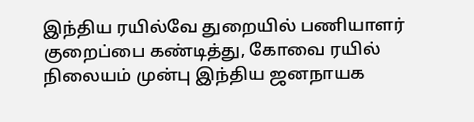இந்திய ரயில்வே துறையில் பணியாளர் குறைப்பை கண்டித்து, கோவை ரயில் நிலையம் முன்பு இந்திய ஜனநாயக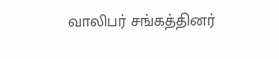வாலிபர் சங்கத்தினர்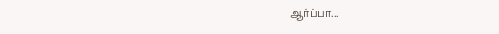ஆர்ப்பா...